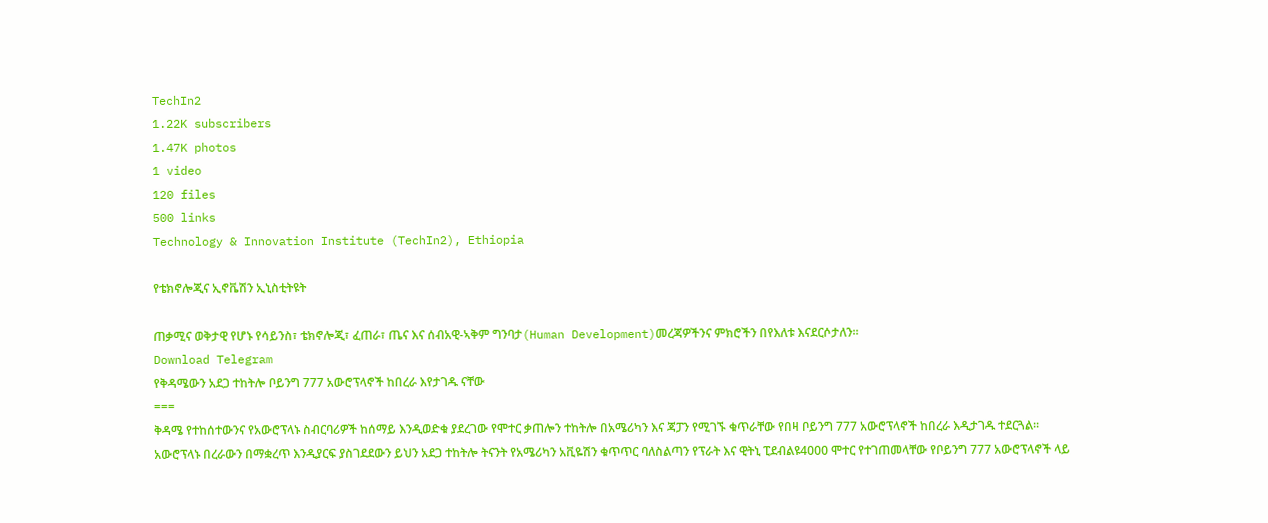TechIn2
1.22K subscribers
1.47K photos
1 video
120 files
500 links
Technology & Innovation Institute (TechIn2), Ethiopia

የቴክኖሎጂና ኢኖቬሽን ኢኒስቲትዩት

ጠቃሚና ወቅታዊ የሆኑ የሳይንስ፣ ቴክኖሎጂ፣ ፈጠራ፣ ጤና እና ሰብአዊ-ኣቅም ግንባታ(Human Development)መረጃዎችንና ምክሮችን በየእለቱ እናደርሶታለን።
Download Telegram
የቅዳሜውን አደጋ ተከትሎ ቦይንግ 777 አውሮፕላኖች ከበረራ እየታገዱ ናቸው
===
ቅዳሜ የተከሰተውንና የአውሮፕላኑ ስብርባሪዎች ከሰማይ እንዲወድቁ ያደረገው የሞተር ቃጠሎን ተከትሎ በአሜሪካን እና ጃፓን የሚገኙ ቁጥራቸው የበዛ ቦይንግ 777 አውሮፕላኖች ከበረራ እዲታገዱ ተደርጓል፡፡ አውሮፕላኑ በረራውን በማቋረጥ እንዲያርፍ ያስገደደውን ይህን አደጋ ተከትሎ ትናንት የአሜሪካን አቪዬሽን ቁጥጥር ባለስልጣን የፕራት እና ዊትኒ ፒደብልዩ4000 ሞተር የተገጠመላቸው የቦይንግ 777 አውሮፕላኖች ላይ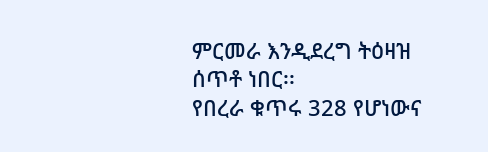ምርመራ እንዲደረግ ትዕዛዝ ሰጥቶ ነበር፡፡
የበረራ ቁጥሩ 328 የሆነውና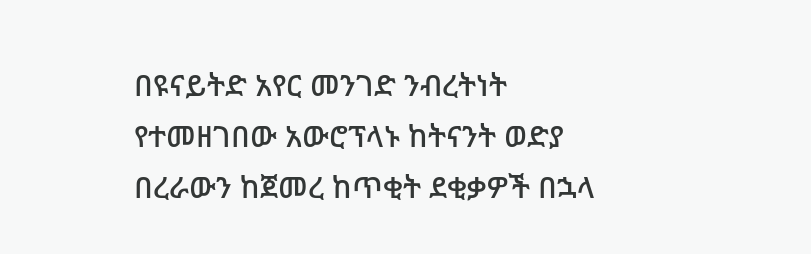በዩናይትድ አየር መንገድ ንብረትነት የተመዘገበው አውሮፕላኑ ከትናንት ወድያ በረራውን ከጀመረ ከጥቂት ደቂቃዎች በኋላ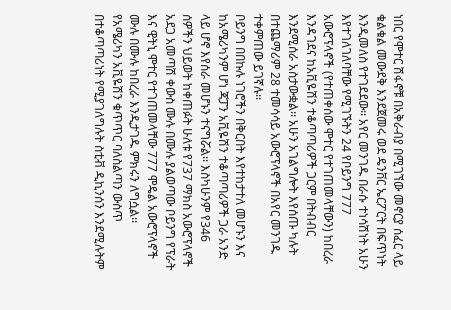ነበር የሞተር ሽፋኖቹ በአቅራብያ በሚገኘው መኖርያ ሰፈር ላይ ቁልቁል መውደቅ እንደጀመሩ ወደ ዴንቨር ኤርፖርት በፍጥነት እንዲመለስ የተገደደው፡፡ አየር መንገዱ በራሱ ተነሳሽነት አሁን እየተገለገለባቸው የሚገኙትን 24 የቦይንግ 777 አውሮፕላኖች (የተጠቀሰው ሞተር የተገጠመላቸውን) ከበረራ እንዳገደና ከአቪዬሽን ተቆጣጣሪዎች ጋርም በትብብር እንደሚሰራ አስታውቋል፡፡ አሁን አገልግሎት እየሰጡ ካሉት በተጨማሪም 28 ተመሳሳይ አውሮፕላኖች በአየር መንገዱ ተቀምጠው ይገኛሉ፡፡
ቦይንግ በበኩሉ ነገሮችን በቅርበት እየተከታተለ መሆኑን እና ከአሜሪካንም ሆነ ጃፓን አቪዬሽን ተቆጣጣሪዎች ጋራ አንድ ላይ ሆኖ እየሰራ መሆኑን ተናግሯል፡፡ እስካሁንም የ346 ሰዎችን ህይወት ከቀጠፉት ሁለቱ የ737 ማክስ አውሮፕላኖች አደጋ አመጣሽ ቀውስ ሙሉ በሙሉ ያልወጣው ቦይንግ የፕራት እና ዊትኒ ሞተር የተገጠመላቸው 777 ሞዴል አውሮፕላኖች ሙሉ በሙሉ ከበረራ እንዲታገዱ ምክሩን ለግሷል፡፡ የአሜሪካን አቪዬሽን ቁጥጥር ባለስልጣን ውስጥ በተቆጣጣሪነት የሚያገለግሉት ስቲቭ ዲኪንሰን እንደሚሉትም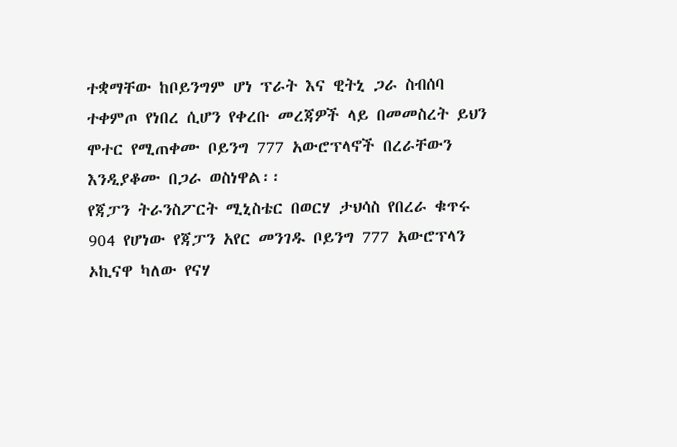ተቋማቸው ከቦይንግም ሆነ ፕራት እና ዊትኒ ጋራ ስብሰባ ተቀምጦ የነበረ ሲሆን የቀረቡ መረጃዎች ላይ በመመስረት ይህን ሞተር የሚጠቀሙ ቦይንግ 777 አውሮፕላኖች በረራቸውን እንዲያቆሙ በጋራ ወስነዋል፡፡
የጃፓን ትራንስፖርት ሚኒስቴር በወርሃ ታህሳስ የበረራ ቁጥሩ 904 የሆነው የጃፓን አየር መንገዱ ቦይንግ 777 አውሮፕላን ኦኪናዋ ካለው የናሃ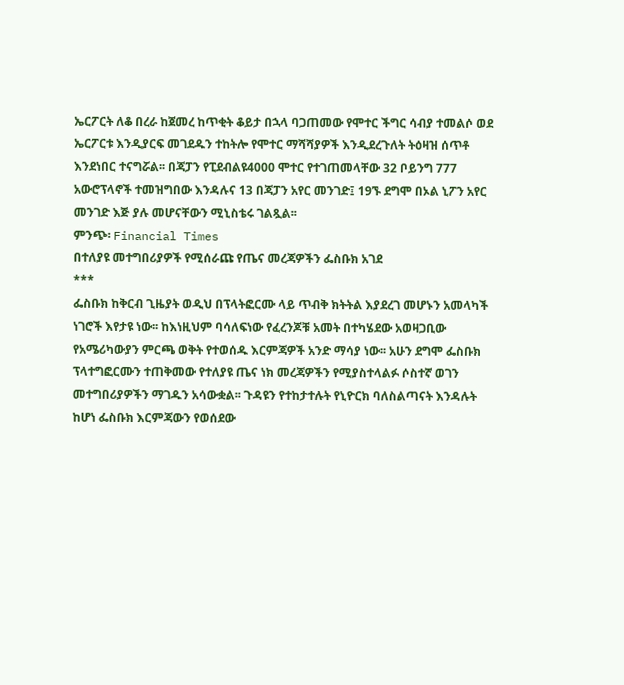ኤርፖርት ለቆ በረራ ከጀመረ ከጥቂት ቆይታ በኋላ ባጋጠመው የሞተር ችግር ሳብያ ተመልሶ ወደ ኤርፖርቱ እንዲያርፍ መገደዱን ተከትሎ የሞተር ማሻሻያዎች እንዲደረጉለት ትዕዛዝ ሰጥቶ እንደነበር ተናግሯል፡፡ በጃፓን የፒደብልዩ4000 ሞተር የተገጠመላቸው 32 ቦይንግ 777 አውሮፕላኖች ተመዝግበው እንዳሉና 13 በጃፓን አየር መንገድ፤ 19ኙ ደግሞ በኦል ኒፖን አየር መንገድ እጅ ያሉ መሆናቸውን ሚኒስቴሩ ገልጿል፡፡
ምንጭ፡ Financial Times
በተለያዩ መተግበሪያዎች የሚሰራጩ የጤና መረጃዎችን ፌስቡክ አገደ
***
ፌስቡክ ከቅርብ ጊዜያት ወዲህ በፕላትፎርሙ ላይ ጥብቅ ክትትል እያደረገ መሆኑን አመላካች ነገሮች እየታዩ ነው፡፡ ከእነዚህም ባሳለፍነው የፈረንጆቹ አመት በተካሄደው አወዛጋቢው የአሜሪካውያን ምርጫ ወቅት የተወሰዱ እርምጃዎች አንድ ማሳያ ነው፡፡ አሁን ደግሞ ፌስቡክ ፕላተግፎርሙን ተጠቅመው የተለያዩ ጤና ነክ መረጃዎችን የሚያስተላልፉ ሶስተኛ ወገን መተግበሪያዎችን ማገዱን አሳውቋል፡፡ ጉዳዩን የተከታተሉት የኒዮርክ ባለስልጣናት እንዳሉት ከሆነ ፌስቡክ እርምጃውን የወሰደው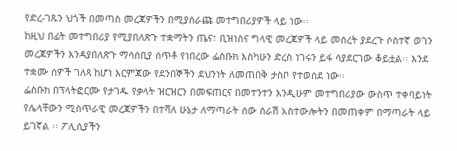የድረ-ገጹን ህጎች በመጣስ መረጃዎችን በሚያሰራጩ መተግበሪያዎች ላይ ነው፡፡
ከዚህ በፊት መተግበሪያ የሚያበለጽጉ ተቋማትን ጤና፣ ቢዝነስና ግላዊ መረጃዎች ላይ መሰረት ያደረጉ ሶስተኛ ወገን መረጃዎችን እንዳያበለጽጉ ማሳሰቢያ ሰጥቶ የነበረው ፌስቡክ እስካሁን ድረስ ነገሩን ይፋ ሳያደርገው ቆይቷል፡፡ እንደ ተቋሙ ሰዎች ገለጻ ከሆነ እርምጃው የደንበኞችን ደህንነት ለመጠበቅ ታስቦ የተወሰደ ነው፡፡
ፌስቡክ በፕላትፎርሙ የታገዱ የቃላት ዝርዝርን በመፍጠርና በመተንተን እንዲሁም መተግበሪያው ውስጥ ተቀባይነት የሌላቸውን ሚስጥራዊ መረጃዎችን በተሻለ ሁኔታ ለማጣራት ሰው ሰራሽ አስተውሎትን በመጠቀም በማጣራት ላይ ይገኛል ፡፡ ፖሊሲያችን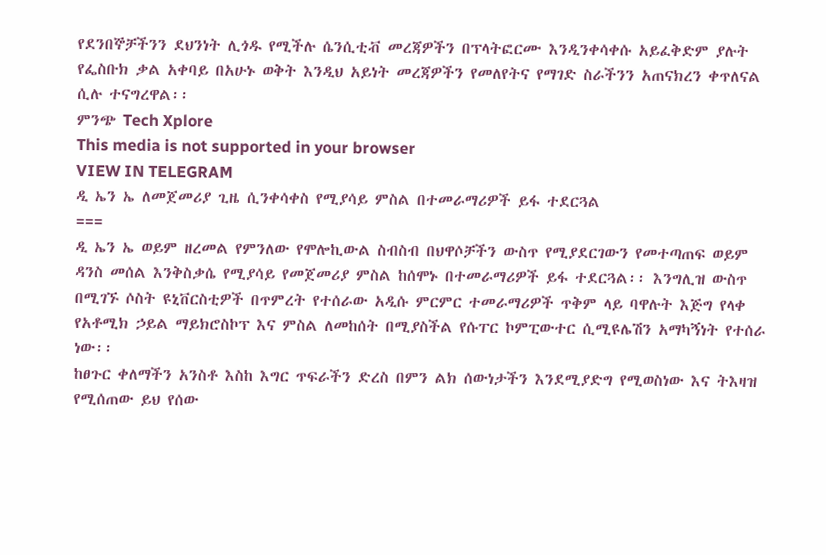የደንበኞቻችንን ደህንነት ሊጎዱ የሚችሉ ሴንሲቲቭ መረጃዎችን በፕላትፎርሙ እንዲንቀሳቀሱ አይፈቅድም ያሉት የፌስቡክ ቃል አቀባይ በአሁኑ ወቅት እንዲህ አይነት መረጃዎችን የመለየትና የማገድ ስራችንን አጠናክረን ቀጥለናል ሲሉ ተናግረዋል፡፡
ምንጭ Tech Xplore
This media is not supported in your browser
VIEW IN TELEGRAM
ዲ ኤን ኤ ለመጀመሪያ ጊዜ ሲንቀሳቀስ የሚያሳይ ምስል በተመራማሪዎች ይፋ ተደርጓል
===
ዲ ኤን ኤ ወይም ዘረመል የምንለው የሞሎኪውል ስብስብ በህዋሶቻችን ውስጥ የሚያደርገውን የመተጣጠፍ ወይም ዳንስ መሰል እንቅስቃሴ የሚያሳይ የመጀመሪያ ምስል ከሰሞኑ በተመራማሪዎች ይፋ ተደርጓል፡፡ እንግሊዝ ውስጥ በሚገኙ ሶስት ዩኒቨርስቲዎች በጥምረት የተሰራው አዲሱ ምርምር ተመራማሪዎች ጥቅም ላይ ባዋሉት እጅግ የላቀ የአቶሚክ ኃይል ማይክሮስኮፕ እና ምስል ለመከሰት በሚያስችል የሱፐር ኮምፒውተር ሲሚዩሌሽን አማካኝነት የተሰራ ነው፡፡
ከፀጉር ቀለማችን አንስቶ እስከ እግር ጥፍራችን ድረስ በምን ልክ ሰውነታችን እንደሚያድግ የሚወስነው እና ትእዛዝ የሚሰጠው ይህ የሰው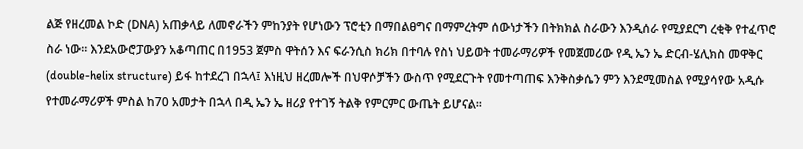ልጅ የዘረመል ኮድ (DNA) አጠቃላይ ለመኖራችን ምከንያት የሆነውን ፕሮቲን በማበልፀግና በማምረትም ሰውነታችን በትክክል ስራውን እንዲሰራ የሚያደርግ ረቂቅ የተፈጥሮ ስራ ነው፡፡ እንደአውሮፓውያን አቆጣጠር በ1953 ጀምስ ዋትሰን እና ፍራንሲስ ክሪክ በተባሉ የስነ ህይወት ተመራማሪዎች የመጀመሪው የዲ ኤን ኤ ድርብ-ሄሊክስ መዋቅር (double-helix structure) ይፋ ከተደረገ በኋላ፤ እነዚህ ዘረመሎች በህዋሶቻችን ውስጥ የሚደርጉት የመተጣጠፍ እንቅስቃሴን ምን እንደሚመስል የሚያሳየው አዲሱ የተመራማሪዎች ምስል ከ70 አመታት በኋላ በዲ ኤን ኤ ዘሪያ የተገኝ ትልቅ የምርምር ውጤት ይሆናል፡፡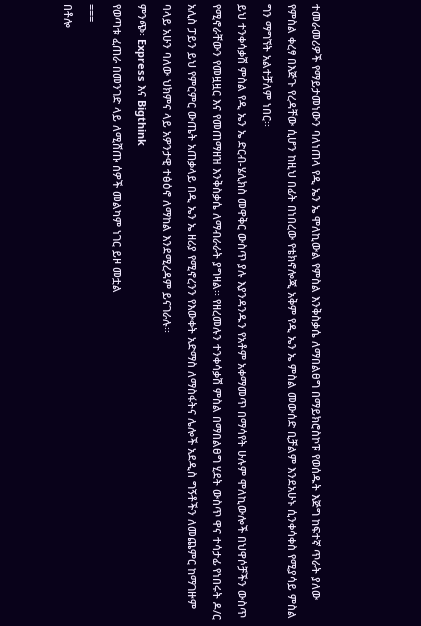ተመራመሪዎች የማይታመነውን ባለነጠላ የዲ ኤን ኤ ሞለኪውል የምስል እንቅስቃሴ ለማበልፀግ በማይክሮስኮፑ የወሰዱት እጅግ ከፍተኛ ጥራት ያለው የምስል ቀረፃ በእጅጉ የረዳቸው ሲሆን ከዚህ በፊት በነበረው የቴክኖሎጂ አቅም የዲ ኤን ኤ ምስል መውሰድ ቢቻልም እንደአሁኑ ሲንቀሳቀስ የሚያሳይ ምስል ግን ማግኘት አልተቻለም ነበር፡፡
ይህ ተንቀሳቃሽ ምስል የዲ ኤን ኤ ድርብ-ሄሊክስ መዋቅር ውስጥ ያሉ እያንዳንዱን የአቶም አቀማመጥ በማሳየት ሁሉም ሞለኪውሎች በህዋሶቻችን ውስጥ የሚኖራቸውን የመዟዟር እና የመጠማዘዝ እንቅስቃሴ ለማብራራት ያግዛል፡፡ የዘረመሉን ተንቀሳቃሽ ምስል በማበልፀግ ሂደት ውስጥ ዋና ተሳታፊ የነበሩት ዶ/ር አሊስ ፓይን ይህ የምርምር ውጤት አጠቃላይ በዲ ኤን ኤ ዘሪያ የሚኖረንን የእውቀት አድማስ ለማስፋትና ሌሎች አደዲስ ግኝቶችን ለመጨምር ከማገዙም ባላይ አሁን ባለው ህክምና ላይ አዎንታዊ ተፅዕኖ ለማከል እንደሚረዳም ይናገራሉ፡፡
ምንጭ፡ Express እና Bigthink
የወጣቱ ፈጠራ በመንገድ ላይ ለሚሸጡ ሰዎች መልካም ነገር ይዞ መቷል
===
በቶሎ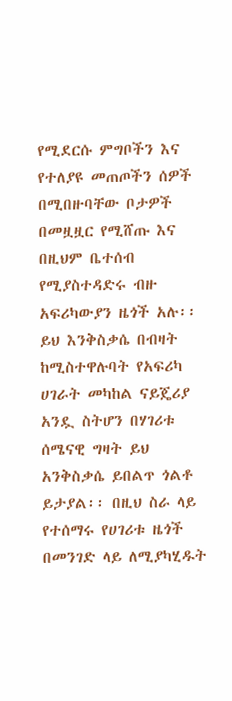የሚደርሱ ምግቦችን እና የተለያዩ መጠጦችን ሰዎች በሚበዙባቸው ቦታዎች በመዟዟር የሚሸጡ እና በዚህም ቤተሰብ የሚያስተዳድሩ ብዙ አፍሪካውያን ዜጎች አሉ፡፡ ይህ እንቅስቃሴ በብዛት ከሚስተዋሉባት የአፍሪካ ሀገራት መካከል ናይጄሪያ አንዷ ስትሆን በሃገሪቱ ሰሜናዊ ግዛት ይህ አንቅስቃሴ ይበልጥ ጎልቶ ይታያል፡፡ በዚህ ስራ ላይ የተሰማሩ የሀገሪቱ ዜጎች በመንገድ ላይ ለሚያካሂዱት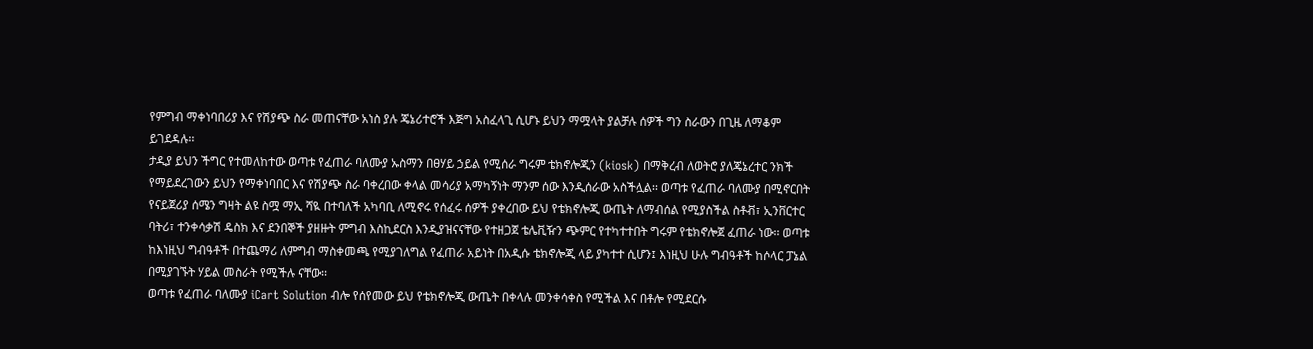የምግብ ማቀነባበሪያ እና የሽያጭ ስራ መጠናቸው አነስ ያሉ ጄኔሪተሮች እጅግ አስፈላጊ ሲሆኑ ይህን ማሟላት ያልቻሉ ሰዎች ግን ስራውን በጊዜ ለማቆም ይገደዳሉ፡፡
ታዲያ ይህን ችግር የተመለከተው ወጣቱ የፈጠራ ባለሙያ ኡስማን በፀሃይ ኃይል የሚሰራ ግሩም ቴክኖሎጂን (kiosk) በማቅረብ ለወትሮ ያለጄኔረተር ንክች የማይደረገውን ይህን የማቀነባበር እና የሽያጭ ስራ ባቀረበው ቀላል መሳሪያ አማካኝነት ማንም ሰው እንዲሰራው አስችሏል፡፡ ወጣቱ የፈጠራ ባለሙያ በሚኖርበት የናይጀሪያ ሰሜን ግዛት ልዩ ስሟ ማኢ ሻዪ በተባለች አካባቢ ለሚኖሩ የሰፈሩ ሰዎች ያቀረበው ይህ የቴክኖሎጂ ውጤት ለማብሰል የሚያስችል ስቶቭ፣ ኢንቨርተር ባትሪ፣ ተንቀሳቃሽ ዴስክ እና ደንበኞች ያዘዙት ምግብ እስኪደርስ እንዲያዝናናቸው የተዘጋጀ ቴሌቪዥን ጭምር የተካተተበት ግሩም የቴክኖሎጀ ፈጠራ ነው፡፡ ወጣቱ ከእነዚህ ግብዓቶች በተጨማሪ ለምግብ ማስቀመጫ የሚያገለግል የፈጠራ አይነት በአዲሱ ቴክኖሎጂ ላይ ያካተተ ሲሆን፤ እነዚህ ሁሉ ግብዓቶች ከሶላር ፓኔል በሚያገኙት ሃይል መስራት የሚችሉ ናቸው፡፡
ወጣቱ የፈጠራ ባለሙያ iCart Solution ብሎ የሰየመው ይህ የቴክኖሎጂ ውጤት በቀላሉ መንቀሳቀስ የሚችል እና በቶሎ የሚደርሱ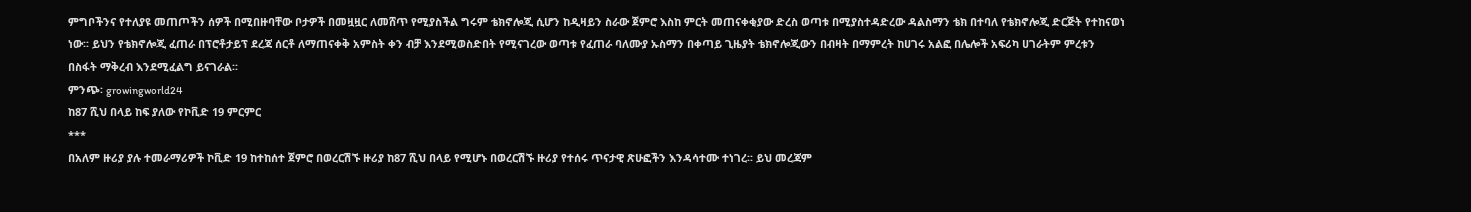ምግቦችንና የተለያዩ መጠጦችን ሰዎች በሚበዙባቸው ቦታዎች በመዟዟር ለመሸጥ የሚያስችል ግሩም ቴክኖሎጂ ሲሆን ከዲዛይን ስራው ጀምሮ እስከ ምርት መጠናቀቂያው ድረስ ወጣቱ በሚያስተዳድረው ዳልስማን ቴክ በተባለ የቴክኖሎጂ ድርጅት የተከናወነ ነው፡፡ ይህን የቴክኖሎጂ ፈጠራ በፕሮቶታይፕ ደረጃ ሰርቶ ለማጠናቀቅ አምስት ቀን ብቻ እንደሚወስድበት የሚናገረው ወጣቱ የፈጠራ ባለሙያ ኡስማን በቀጣይ ጊዜያት ቴክኖሎጂውን በብዛት በማምረት ከሀገሩ አልፎ በሌሎች አፍሪካ ሀገራትም ምረቱን በስፋት ማቅረብ እንደሚፈልግ ይናገራል፡፡
ምንጭ፡ growingworld24
ከ87 ሺህ በላይ ከፍ ያለው የኮቪድ 19 ምርምር
***
በአለም ዙሪያ ያሉ ተመራማሪዎች ኮቪድ 19 ከተከሰተ ጀምሮ በወረርሽኙ ዙሪያ ከ87 ሺህ በላይ የሚሆኑ በወረርሽኙ ዙሪያ የተሰሩ ጥናታዊ ጽሁፎችን እንዳሳተሙ ተነገረ፡፡ ይህ መረጃም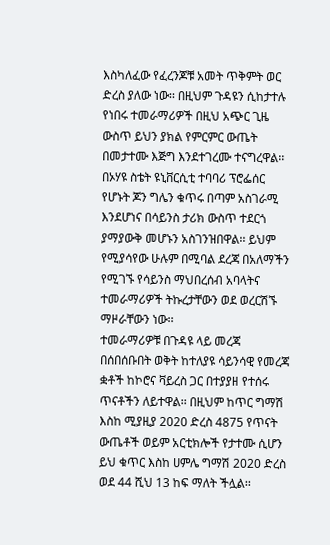እስካለፈው የፈረንጆቹ አመት ጥቅምት ወር ድረስ ያለው ነው፡፡ በዚህም ጉዳዩን ሲከታተሉ የነበሩ ተመራማሪዎች በዚህ አጭር ጊዜ ውስጥ ይህን ያክል የምርምር ውጤት በመታተሙ እጅግ እንደተገረሙ ተናግረዋል፡፡
በኦሃዩ ስቴት ዩኒቨርሲቲ ተባባሪ ፕሮፌሰር የሆኑት ጆን ግሌን ቁጥሩ በጣም አስገራሚ እንደሆነና በሳይንስ ታሪክ ውስጥ ተደርጎ ያማያውቅ መሆኑን አስገንዝበዋል፡፡ ይህም የሚያሳየው ሁሉም በሚባል ደረጃ በአለማችን የሚገኙ የሳይንስ ማህበረሰብ አባላትና ተመራማሪዎች ትኩረታቸውን ወደ ወረርሽኙ ማዞራቸውን ነው፡፡
ተመራማሪዎቹ በጉዳዩ ላይ መረጃ በሰበሰቡበት ወቅት ከተለያዩ ሳይንሳዊ የመረጃ ቋቶች ከኮሮና ቫይረስ ጋር በተያያዘ የተሰሩ ጥናቶችን ለይተዋል፡፡ በዚህም ከጥር ግማሽ እስከ ሚያዚያ 2020 ድረስ 4875 የጥናት ውጤቶች ወይም አርቲክሎች የታተሙ ሲሆን ይህ ቁጥር እስከ ሀምሌ ግማሽ 2020 ድረስ ወደ 44 ሺህ 13 ከፍ ማለት ችሏል፡፡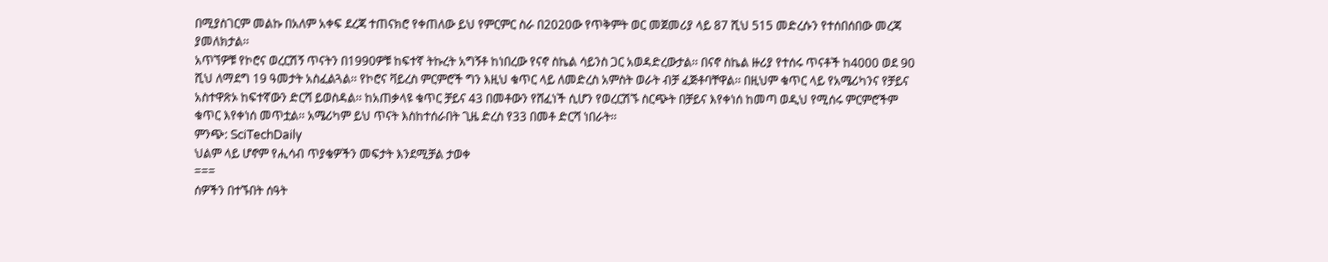በሚያስገርም መልኩ በአለም አቀፍ ደረጃ ተጠናክሮ የቀጠለው ይህ የምርምር ስራ በ2020ው የጥቅምት ወር መጀመሪያ ላይ 87 ሺህ 515 መድረሱን የተሰበሰበው መረጃ ያመለክታል፡፡
አጥኘዎቹ የኮሮና ወረርሽኝ ጥናትን በ1990ዎቹ ከፍተኛ ትኩረት አግኝቶ ከነበረው የናኖ ስኬል ሳይንስ ጋር አወዳድረውታል፡፡ በናኖ ስኬል ዙሪያ የተሰሩ ጥናቶች ከ4000 ወደ 90 ሺህ ለማደግ 19 ዓመታት አስፈልጓል፡፡ የኮሮና ቫይረስ ምርምሮች ግን እዚህ ቁጥር ላይ ለመድረስ አምስት ወራት ብቻ ፈጅቶባቸዋል፡፡ በዚህም ቁጥር ላይ የአሜሪካንና የቻይና አስተዋጽኦ ከፍተኛውን ድርሻ ይወስዳል፡፡ ከአጠቃላዩ ቁጥር ቻይና 43 በመቶውን የሸፈነች ሲሆን የወረርሽኙ ስርጭት በቻይና እየቀነሰ ከመጣ ወዲህ የሚሰሩ ምርምሮችም ቁጥር እየቀነሰ መጥቷል፡፡ አሜሪካም ይህ ጥናት እስከተሰራበት ጊዜ ድረስ የ33 በመቶ ድርሻ ነበራት፡፡
ምንጭ: SciTechDaily
ህልም ላይ ሆኖም የሒሳብ ጥያቄዎችን መፍታት እንደሚቻል ታወቀ
===
ሰዎችን በተኙበት ሰዓት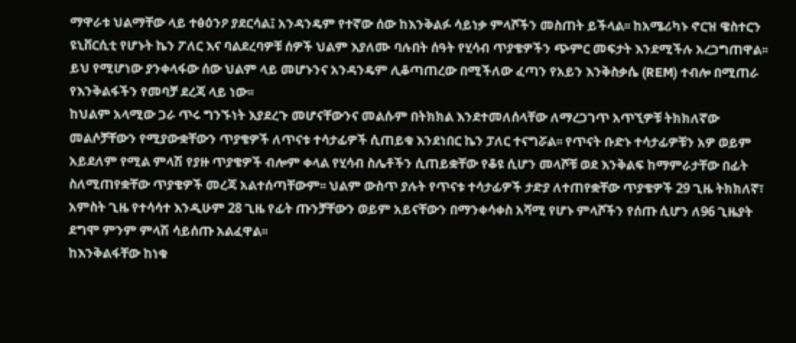ማዋራቱ ህልማቸው ላይ ተፅዕንዖ ያደርሳል፤ አንዳንዴም የተኛው ሰው ከእንቅልፉ ሳይነቃ ምላሾችን መስጠት ይችላል፡፡ ከአሜሪካኑ ኖርዝ ዌስተርን ዩኒቨርሲቲ የሆኑት ኬን ፖለር እና ባልደረባዎቹ ሰዎች ህልም እያለሙ ባሉበት ሰዓት የሂሳብ ጥያቄዎችን ጭምር መፍታት እንደሚችሉ አረጋግጠዋል፡፡ ይህ የሚሆነው ያንቀላፋው ሰው ህልም ላይ መሆኑንና አንዳንዴም ሊቆጣጠረው በሚችለው ፈጣን የአይን እንቅስቃሴ (REM) ተብሎ በሚጠራ የእንቅልፋችን የመባቻ ደረጃ ላይ ነው፡፡
ከህልም አላሚው ጋራ ጥሩ ግንኙነት እያደረጉ መሆናቸውንና መልሱም በትክክል እንደተመለሰላቸው ለማረጋገጥ አጥኚዎቹ ትክክለኛው መልሶቻቸውን የሚያውቋቸውን ጥያቄዎች ለጥናቱ ተሳታፊዎች ሲጠይቁ እንደነበር ኬን ፓለር ተናግሯል፡፡ የጥናት ቡድኑ ተሳታፊዎቹን አዎ ወይም አይደለም የሚል ምላሽ የያዙ ጥያቄዎች ብሎም ቀላል የሂሳብ ስሌቶችን ሲጠይቋቸው የቆዩ ሲሆን መላሾቹ ወደ እንቅልፍ ከማምራታቸው በፊት ስለሚጠየቋቸው ጥያቄዎች መረጃ አልተሰጣቸውም፡፡ ህልም ውስጥ ያሉት የጥናቱ ተሳታፊዎች ታድያ ለተጠየቋቸው ጥያቄዎች 29 ጊዜ ትክክለኛ፣ አምስት ጊዜ የተሳሳተ እንዲሁም 28 ጊዜ የፊት ጡንቻቸውን ወይም አይናቸውን በማንቀሳቀስ አሻሚ የሆኑ ምላሾችን የሰጡ ሲሆን ለ96 ጊዜያት ደግሞ ምንም ምላሽ ሳይሰጡ አልፈዋል፡፡
ከእንቅልፋቸው ከነቁ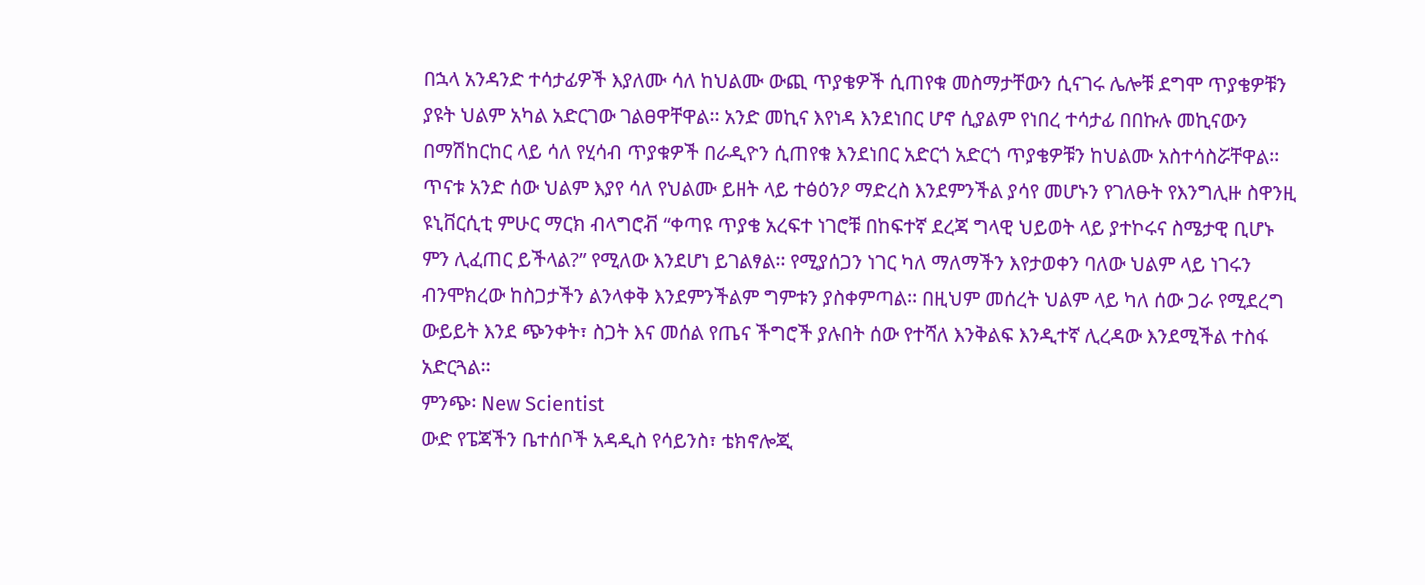በኋላ አንዳንድ ተሳታፊዎች እያለሙ ሳለ ከህልሙ ውጪ ጥያቄዎች ሲጠየቁ መስማታቸውን ሲናገሩ ሌሎቹ ደግሞ ጥያቄዎቹን ያዩት ህልም አካል አድርገው ገልፀዋቸዋል፡፡ አንድ መኪና እየነዳ እንደነበር ሆኖ ሲያልም የነበረ ተሳታፊ በበኩሉ መኪናውን በማሽከርከር ላይ ሳለ የሂሳብ ጥያቁዎች በራዲዮን ሲጠየቁ እንደነበር አድርጎ አድርጎ ጥያቄዎቹን ከህልሙ አስተሳስሯቸዋል፡፡
ጥናቱ አንድ ሰው ህልም እያየ ሳለ የህልሙ ይዘት ላይ ተፅዕንዖ ማድረስ እንደምንችል ያሳየ መሆኑን የገለፁት የእንግሊዙ ስዋንዚ ዩኒቨርሲቲ ምሁር ማርክ ብላግሮቭ “ቀጣዩ ጥያቄ አረፍተ ነገሮቹ በከፍተኛ ደረጃ ግላዊ ህይወት ላይ ያተኮሩና ስሜታዊ ቢሆኑ ምን ሊፈጠር ይችላል?” የሚለው እንደሆነ ይገልፃል፡፡ የሚያሰጋን ነገር ካለ ማለማችን እየታወቀን ባለው ህልም ላይ ነገሩን ብንሞክረው ከስጋታችን ልንላቀቅ እንደምንችልም ግምቱን ያስቀምጣል፡፡ በዚህም መሰረት ህልም ላይ ካለ ሰው ጋራ የሚደረግ ውይይት እንደ ጭንቀት፣ ስጋት እና መሰል የጤና ችግሮች ያሉበት ሰው የተሻለ እንቅልፍ እንዲተኛ ሊረዳው እንደሚችል ተስፋ አድርጓል፡፡
ምንጭ፡ New Scientist
ውድ የፔጃችን ቤተሰቦች አዳዲስ የሳይንስ፣ ቴክኖሎጂ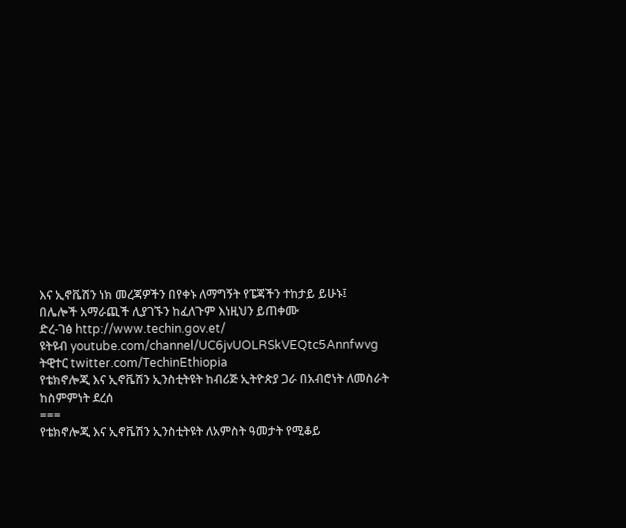እና ኢኖቬሽን ነክ መረጃዎችን በየቀኑ ለማግኝት የፔጃችን ተከታይ ይሁኑ፤
በሌሎች አማራጪች ሊያገኙን ከፈለጉም እነዚህን ይጠቀሙ
ድረ-ገፅ http://www.techin.gov.et/
ዩትዩብ youtube.com/channel/UC6jvUOLRSkVEQtc5Annfwvg
ትዊተር twitter.com/TechinEthiopia
የቴክኖሎጂ እና ኢኖቬሽን ኢንስቲትዩት ከብሪጅ ኢትዮጵያ ጋራ በአብሮነት ለመስራት ከስምምነት ደረሰ
===
የቴክኖሎጂ እና ኢኖቬሽን ኢንስቲትዩት ለአምስት ዓመታት የሚቆይ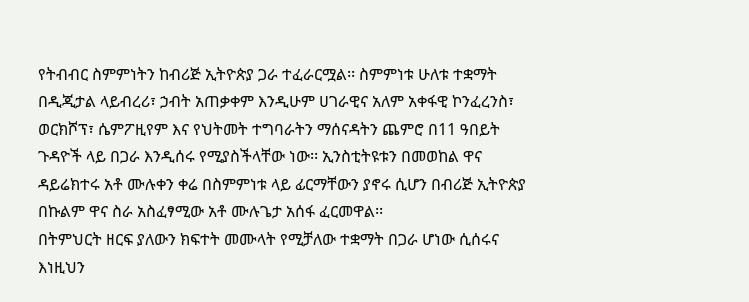የትብብር ስምምነትን ከብሪጅ ኢትዮጵያ ጋራ ተፈራርሟል፡፡ ስምምነቱ ሁለቱ ተቋማት በዲጂታል ላይብረሪ፣ ኃብት አጠቃቀም እንዲሁም ሀገራዊና አለም አቀፋዊ ኮንፈረንስ፣ ወርክሾፕ፣ ሴምፖዚየም እና የህትመት ተግባራትን ማሰናዳትን ጨምሮ በ11 ዓበይት ጉዳዮች ላይ በጋራ እንዲሰሩ የሚያስችላቸው ነው፡፡ ኢንስቲትዩቱን በመወከል ዋና ዳይሬክተሩ አቶ ሙሉቀን ቀሬ በስምምነቱ ላይ ፊርማቸውን ያኖሩ ሲሆን በብሪጅ ኢትዮጵያ በኩልም ዋና ስራ አስፈፃሚው አቶ ሙሉጌታ አሰፋ ፈርመዋል፡፡
በትምህርት ዘርፍ ያለውን ክፍተት መሙላት የሚቻለው ተቋማት በጋራ ሆነው ሲሰሩና እነዚህን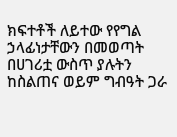ክፍተቶች ለይተው የየግል ኃላፊነታቸውን በመወጣት በሀገሪቷ ውስጥ ያሉትን ከስልጠና ወይም ግብዓት ጋራ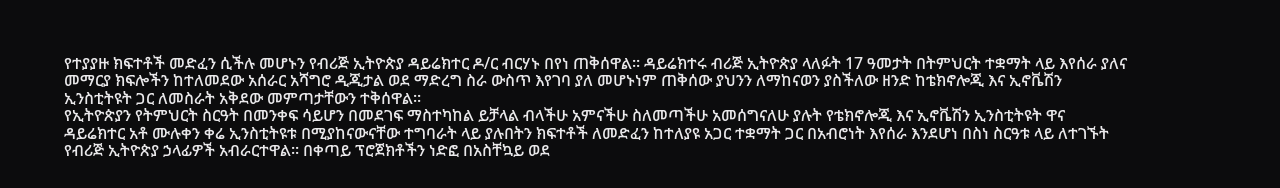የተያያዙ ክፍተቶች መድፈን ሲችሉ መሆኑን የብሪጅ ኢትዮጵያ ዳይሬክተር ዶ/ር ብርሃኑ በየነ ጠቅሰዋል፡፡ ዳይሬክተሩ ብሪጅ ኢትዮጵያ ላለፉት 17 ዓመታት በትምህርት ተቋማት ላይ እየሰራ ያለና መማርያ ክፍሎችን ከተለመደው አሰራር አሻግሮ ዲጂታል ወደ ማድረግ ስራ ውስጥ እየገባ ያለ መሆኑነም ጠቅሰው ያህንን ለማከናወን ያስችለው ዘንድ ከቴክኖሎጂ እና ኢኖቬሽን ኢንስቲትዩት ጋር ለመስራት አቅደው መምጣታቸውን ተቅሰዋል፡፡
የኢትዮጵያን የትምህርት ስርዓት በመንቀፍ ሳይሆን በመደገፍ ማስተካከል ይቻላል ብላችሁ አምናችሁ ስለመጣችሁ አመሰግናለሁ ያሉት የቴክኖሎጂ እና ኢኖቬሽን ኢንስቲትዩት ዋና ዳይሬክተር አቶ ሙሉቀን ቀሬ ኢንስቲትዩቱ በሚያከናውናቸው ተግባራት ላይ ያሉበትን ክፍተቶች ለመድፈን ከተለያዩ አጋር ተቋማት ጋር በአብሮነት እየሰራ እንደሆነ በስነ ስርዓቱ ላይ ለተገኙት የብሪጅ ኢትዮጵያ ኃላፊዎች አብራርተዋል፡፡ በቀጣይ ፕሮጀክቶችን ነድፎ በአስቸኳይ ወደ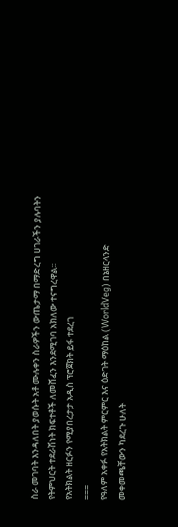ስራ መገባት እንዳለበት ያወሱት አቶ ሙሉቀን ስራዎችን ውጤታማ በማድረግ ሀገራችን ያሉባትን የትምህርት ተደራሽነት ክፍተቶች ለመሸፈን እንደሚገባ አክለው ተናግረዋል፡፡
የአትክልት ዘርፉን የሚያበረታታ አዲስ ፕሮጀክት ይፋ ተደረገ
===
የዓለም አቀፉ የአትክልት ምርምር እና ዕድገት ማዕከል (WorldVeg) በኔዘርላንድ መቀመጫቸውን ካደረጉ ሁለት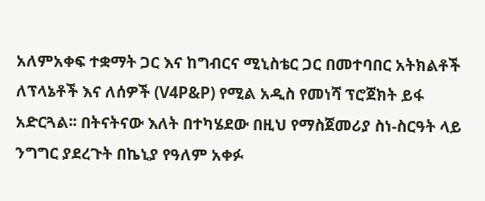አለምአቀፍ ተቋማት ጋር እና ከግብርና ሚኒስቴር ጋር በመተባበር አትክልቶች ለፕላኔቶች እና ለሰዎች (V4P&P) የሚል አዲስ የመነሻ ፕሮጀክት ይፋ አድርጓል፡፡ በትናትናው እለት በተካሄደው በዚህ የማስጀመሪያ ስነ-ስርዓት ላይ ንግግር ያደረጉት በኬኒያ የዓለም አቀፉ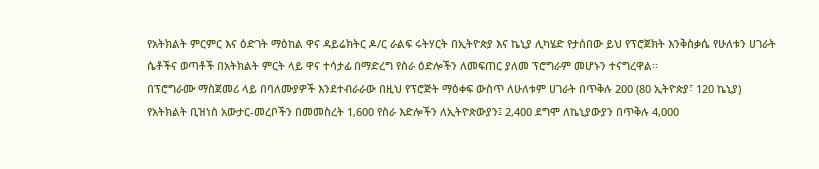የአትክልት ምርምር እና ዕድገት ማዕከል ዋና ዳይሬክትር ዶ/ር ራልፍ ሩትሃርት በኢትዮጵያ እና ኬኒያ ሊካሄድ የታሰበው ይህ የፕሮጀክት እንቅስቃሴ የሁለቱን ሀገራት ሴቶችና ወጣቶች በአትክልት ምርት ላይ ዋና ተሳታፊ በማድረግ የስራ ዕድሎችን ለመፍጠር ያለመ ፕሮግራም መሆኑን ተናግረዋል፡፡
በፕሮግራሙ ማስጀመሪ ላይ በባለሙያዎች እንደተብራራው በዚህ የፕሮጅት ማዕቀፍ ውስጥ ለሁለቱም ሀገራት በጥቅሉ 200 (80 ኢትዮጵያ፣ 120 ኬኒያ) የአትክልት ቢዝነስ አውታር-መረቦችን በመመስረት 1,600 የስራ እድሎችን ለኢትዮጵውያን፤ 2,400 ደግሞ ለኬኒያውያን በጥቅሉ 4,000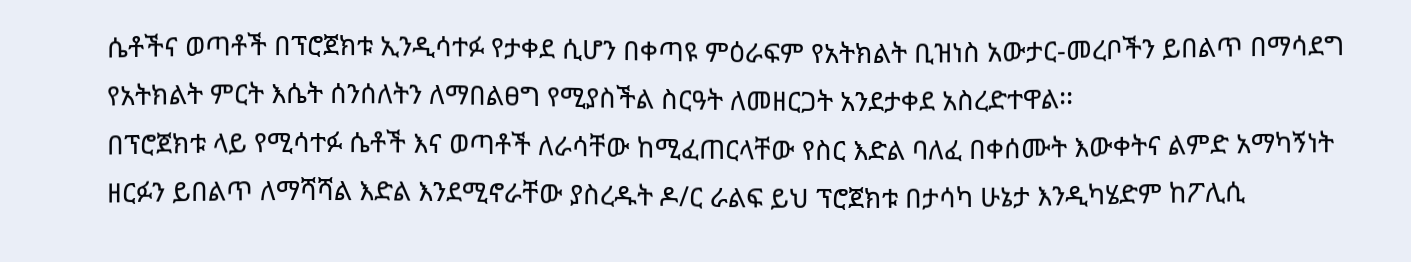ሴቶችና ወጣቶች በፕሮጀክቱ ኢንዲሳተፉ የታቀደ ሲሆን በቀጣዩ ምዕራፍም የአትክልት ቢዝነስ አውታር-መረቦችን ይበልጥ በማሳደግ የአትክልት ምርት እሴት ሰንሰለትን ለማበልፀግ የሚያስችል ስርዓት ለመዘርጋት አንደታቀደ አስረድተዋል፡፡
በፕሮጀክቱ ላይ የሚሳተፉ ሴቶች እና ወጣቶች ለራሳቸው ከሚፈጠርላቸው የስር እድል ባለፈ በቀሰሙት እውቀትና ልምድ አማካኝነት ዘርፉን ይበልጥ ለማሻሻል እድል እንደሚኖራቸው ያስረዱት ዶ/ር ራልፍ ይህ ፕሮጀክቱ በታሳካ ሁኔታ እንዲካሄድም ከፖሊሲ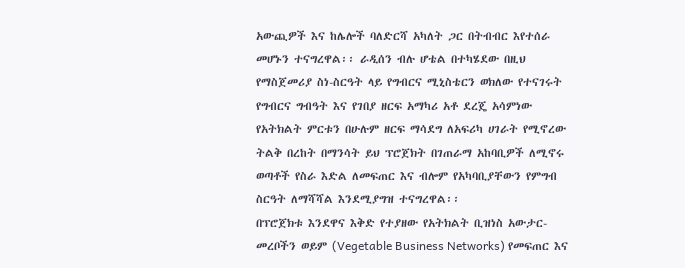አውጪዎች እና ከሌሎች ባለድርሻ አካለት ጋር በትብብር እየተሰራ መሆኑን ተናግረዋል፡፡ ራዲሰን ብሉ ሆቴል በተካሄደው በዚህ የማስጀመሪያ ስነ-ስርዓት ላይ የግብርና ሚኒስቴርን ወክለው የተናገሩት የግብርና ግብዓት እና የገበያ ዘርፍ አማካሪ አቶ ደረጄ አሳምነው የአትክልት ምርቱን በሁሉም ዘርፍ ማሳደግ ለአፍሪካ ሀገራት የሚኖረው ትልቅ በረከት በማንሳት ይህ ፕሮጀክት በገጠራማ አከባቢዎች ለሚኖሩ ወጣቶች የስራ እድል ለመፍጠር እና ብሎም የአካባቢያቸውን የምግብ ስርዓት ለማሻሻል እንደሚያግዝ ተናግረዋል፡፡
በፕሮጀክቱ እንደዋና እቅድ የተያዘው የአትክልት ቢዝነስ አውታር-መረቦችን ወይም (Vegetable Business Networks) የመፍጠር እና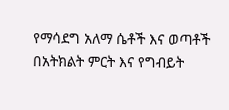የማሳደግ አለማ ሴቶች እና ወጣቶች በአትክልት ምርት እና የግብይት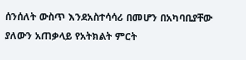ሰንሰለት ውስጥ እንደአስተሳሳሪ በመሆን በአካባቢያቸው ያለውን አጠቃላይ የአትክልት ምርት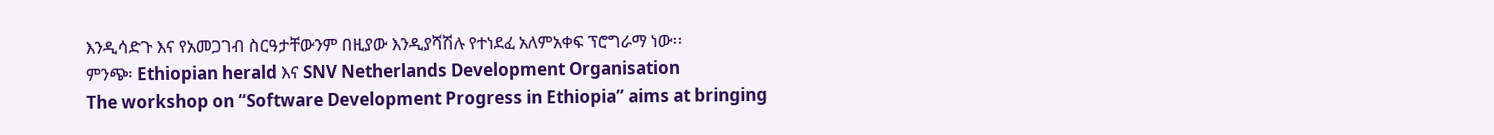እንዲሳድጉ እና የአመጋገብ ስርዓታቸውንም በዚያው እንዲያሻሽሉ የተነደፈ አለምአቀፍ ፕሮግራማ ነው፡፡
ምንጭ፡ Ethiopian herald እና SNV Netherlands Development Organisation
The workshop on “Software Development Progress in Ethiopia” aims at bringing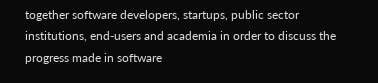together software developers, startups, public sector institutions, end-users and academia in order to discuss the progress made in software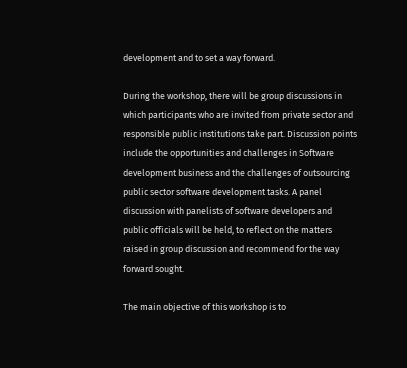development and to set a way forward.

During the workshop, there will be group discussions in which participants who are invited from private sector and responsible public institutions take part. Discussion points include the opportunities and challenges in Software development business and the challenges of outsourcing public sector software development tasks. A panel discussion with panelists of software developers and public officials will be held, to reflect on the matters raised in group discussion and recommend for the way forward sought.

The main objective of this workshop is to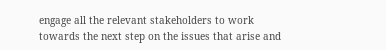engage all the relevant stakeholders to work towards the next step on the issues that arise and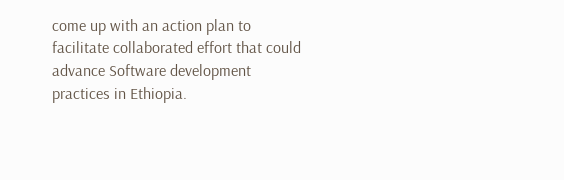come up with an action plan to facilitate collaborated effort that could advance Software development practices in Ethiopia.